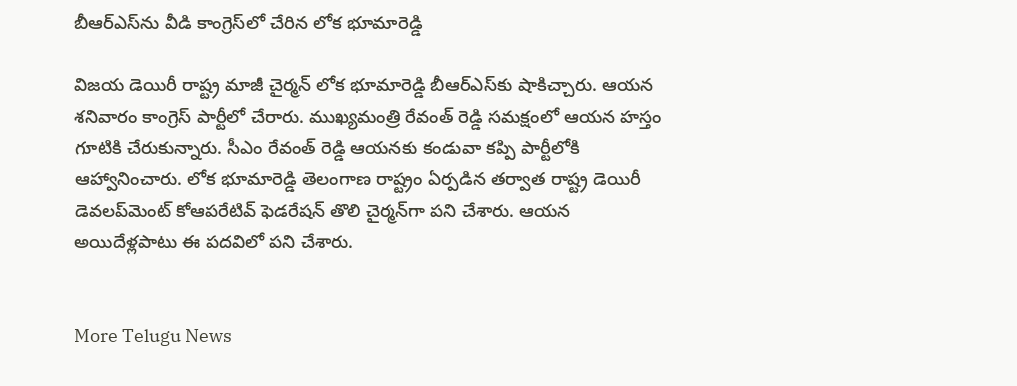బీఆర్ఎస్‌ను వీడి కాంగ్రెస్‌లో చేరిన లోక భూమారెడ్డి

విజయ డెయిరీ రాష్ట్ర మాజీ చైర్మన్ లోక భూమారెడ్డి బీఆర్ఎస్‌కు షాకిచ్చారు. ఆయన శనివారం కాంగ్రెస్ పార్టీలో చేరారు. ముఖ్యమంత్రి రేవంత్ రెడ్డి సమక్షంలో ఆయన హస్తం గూటికి చేరుకున్నారు. సీఎం రేవంత్ రెడ్డి ఆయనకు కండువా కప్పి పార్టీలోకి ఆహ్వానించారు. లోక భూమారెడ్డి తెలంగాణ రాష్ట్రం ఏర్పడిన తర్వాత రాష్ట్ర డెయిరీ డెవలప్‌మెంట్ కోఆపరేటివ్ ఫెడరేషన్ తొలి చైర్మన్‌గా పని చేశారు. ఆయన అయిదేళ్లపాటు ఈ పదవిలో పని చేశారు.


More Telugu News